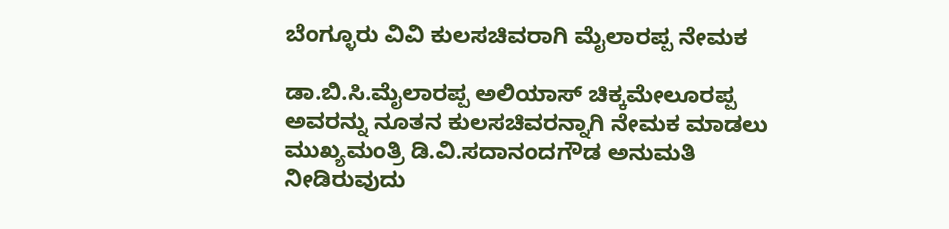ಬೆಂಗ್ಳೂರು ವಿವಿ ಕುಲಸಚಿವರಾಗಿ ಮೈಲಾರಪ್ಪ ನೇಮಕ

ಡಾ.ಬಿ.ಸಿ.ಮೈಲಾರಪ್ಪ ಅಲಿಯಾಸ್ ಚಿಕ್ಕಮೇಲೂರಪ್ಪ ಅವರನ್ನು ನೂತನ ಕುಲಸಚಿವರನ್ನಾಗಿ ನೇಮಕ ಮಾಡಲು ಮುಖ್ಯಮಂತ್ರಿ ಡಿ.ವಿ.ಸದಾನಂದಗೌಡ ಅನುಮತಿ ನೀಡಿರುವುದು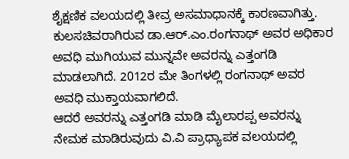ಶೈಕ್ಷಣಿಕ ವಲಯದಲ್ಲಿ ತೀವ್ರ ಅಸಮಾಧಾನಕ್ಕೆ ಕಾರಣವಾಗಿತ್ತು.
ಕುಲಸಚಿವರಾಗಿರುವ ಡಾ.ಆರ್.ಎಂ.ರಂಗನಾಥ್ ಅವರ ಅಧಿಕಾರ ಅವಧಿ ಮುಗಿಯುವ ಮುನ್ನವೇ ಅವರನ್ನು ಎತ್ತಂಗಡಿ ಮಾಡಲಾಗಿದೆ. 2012ರ ಮೇ ತಿಂಗಳಲ್ಲಿ ರಂಗನಾಥ್ ಅವರ ಅವಧಿ ಮುಕ್ತಾಯವಾಗಲಿದೆ.
ಆದರೆ ಅವರನ್ನು ಎತ್ತಂಗಡಿ ಮಾಡಿ ಮೈಲಾರಪ್ಪ ಅವರನ್ನು ನೇಮಕ ಮಾಡಿರುವುದು ವಿ.ವಿ ಪ್ರಾಧ್ಯಾಪಕ ವಲಯದಲ್ಲಿ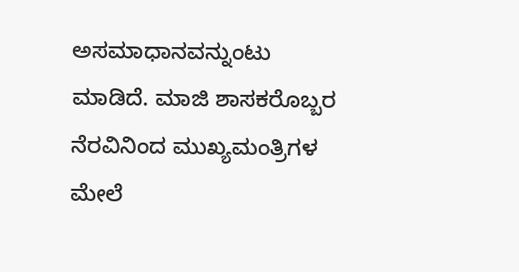ಅಸಮಾಧಾನವನ್ನುಂಟು ಮಾಡಿದೆ. ಮಾಜಿ ಶಾಸಕರೊಬ್ಬರ ನೆರವಿನಿಂದ ಮುಖ್ಯಮಂತ್ರಿಗಳ ಮೇಲೆ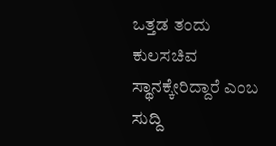ಒತ್ತಡ ತಂದು ಕುಲಸಚಿವ ಸ್ಥಾನಕ್ಕೇರಿದ್ದಾರೆ ಎಂಬ ಸುದ್ದಿ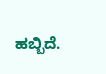ಹಬ್ಬಿದೆ.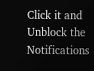Click it and Unblock the Notifications